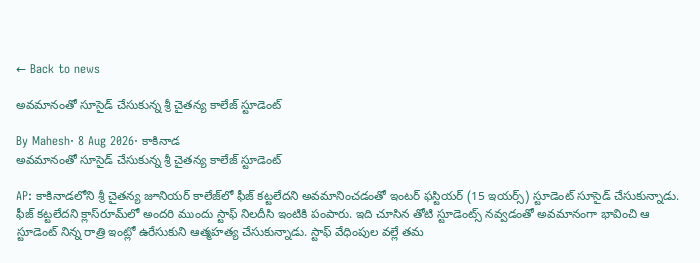← Back to news

అవమానంతో సూసైడ్ చేసుకున్న శ్రీ చైతన్య కాలేజ్ స్టూడెంట్

By Mahesh· 8 Aug 2026· కాకినాడ
అవమానంతో సూసైడ్ చేసుకున్న శ్రీ చైతన్య కాలేజ్ స్టూడెంట్

AP: కాకినాడలోని శ్రీ చైతన్య జూనియర్ కాలేజ్‌లో ఫీజ్ కట్టలేదని అవమానించడంతో ఇంటర్ ఫస్టియర్ (15 ఇయర్స్) స్టూడెంట్ సూసైడ్ చేసుకున్నాడు. ఫీజ్ కట్టలేదని క్లాస్‌రూమ్‌లో అందరి ముందు స్టాఫ్ నిలదీసి ఇంటికి పంపారు. ఇది చూసిన తోటి స్టూడెంట్స్ నవ్వడంతో అవమానంగా భావించి ఆ స్టూడెంట్ నిన్న రాత్రి ఇంట్లో ఉరేసుకుని ఆత్మహత్య చేసుకున్నాడు. స్టాఫ్ వేధింపుల వల్లే తమ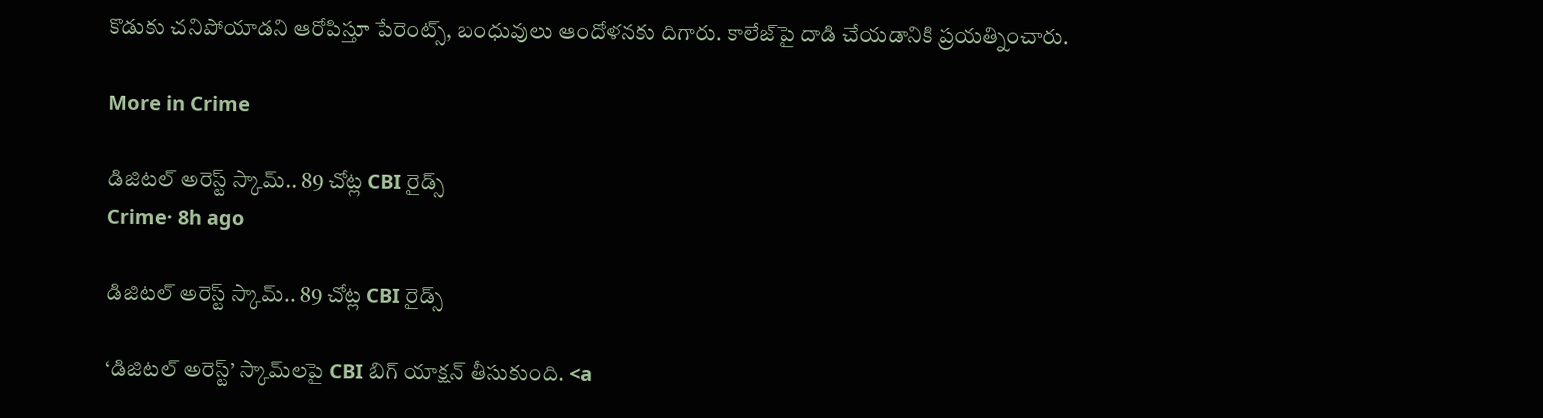కొడుకు చనిపోయాడని ఆరోపిస్తూ పేరెంట్స్, బంధువులు ఆందోళనకు దిగారు. కాలేజ్‌పై దాడి చేయడానికి ప్రయత్నించారు.

More in Crime

డిజిటల్ అరెస్ట్ స్కామ్.. 89 చోట్ల CBI రైడ్స్
Crime· 8h ago

డిజిటల్ అరెస్ట్ స్కామ్.. 89 చోట్ల CBI రైడ్స్

‘డిజిటల్ అరెస్ట్’ స్కామ్‌లపై CBI బిగ్ యాక్షన్ తీసుకుంది. <a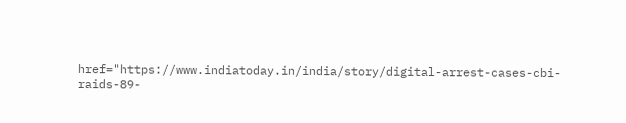href="https://www.indiatoday.in/india/story/digital-arrest-cases-cbi-raids-89-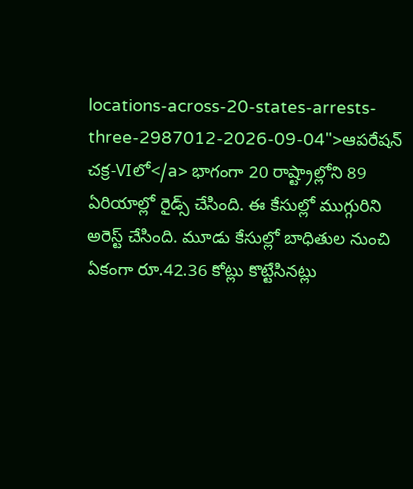locations-across-20-states-arrests-three-2987012-2026-09-04">ఆపరేషన్ చక్ర-VIలో</a> భాగంగా 20 రాష్ట్రాల్లోని 89 ఏరియాల్లో రైడ్స్ చేసింది. ఈ కేసుల్లో ముగ్గురిని అరెస్ట్ చేసింది. మూడు కేసుల్లో బాధితుల నుంచి ఏకంగా రూ.42.36 కోట్లు కొట్టేసినట్లు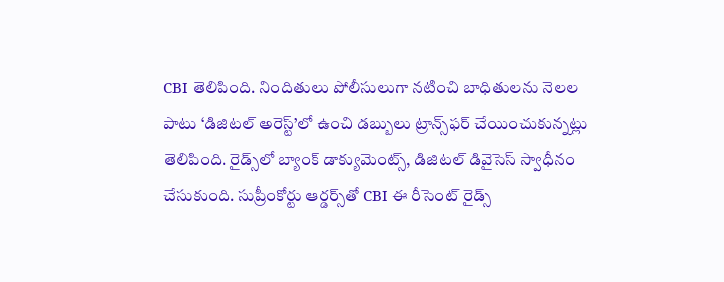CBI తెలిపింది. నిందితులు పోలీసులుగా నటించి బాధితులను నెలల పాటు ‘డిజిటల్ అరెస్ట్’లో ఉంచి డబ్బులు ట్రాన్స్‌ఫర్ చేయించుకున్నట్లు తెలిపింది. రైడ్స్‌లో బ్యాంక్ డాక్యుమెంట్స్, డిజిటల్ డివైసెస్ స్వాధీనం చేసుకుంది. సుప్రీంకోర్టు ఆర్డర్స్‌తో CBI ఈ రీసెంట్ రైడ్స్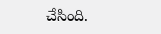చేసింది.